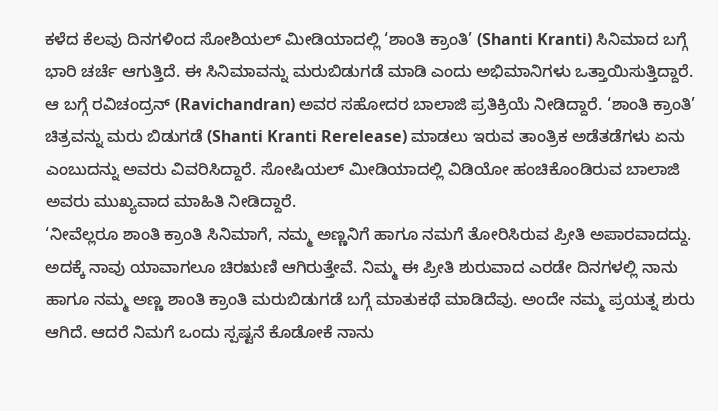ಕಳೆದ ಕೆಲವು ದಿನಗಳಿಂದ ಸೋಶಿಯಲ್ ಮೀಡಿಯಾದಲ್ಲಿ ‘ಶಾಂತಿ ಕ್ರಾಂತಿ’ (Shanti Kranti) ಸಿನಿಮಾದ ಬಗ್ಗೆ ಭಾರಿ ಚರ್ಚೆ ಆಗುತ್ತಿದೆ. ಈ ಸಿನಿಮಾವನ್ನು ಮರುಬಿಡುಗಡೆ ಮಾಡಿ ಎಂದು ಅಭಿಮಾನಿಗಳು ಒತ್ತಾಯಿಸುತ್ತಿದ್ದಾರೆ. ಆ ಬಗ್ಗೆ ರವಿಚಂದ್ರನ್ (Ravichandran) ಅವರ ಸಹೋದರ ಬಾಲಾಜಿ ಪ್ರತಿಕ್ರಿಯೆ ನೀಡಿದ್ದಾರೆ. ‘ಶಾಂತಿ ಕ್ರಾಂತಿ’ ಚಿತ್ರವನ್ನು ಮರು ಬಿಡುಗಡೆ (Shanti Kranti Rerelease) ಮಾಡಲು ಇರುವ ತಾಂತ್ರಿಕ ಅಡೆತಡೆಗಳು ಏನು ಎಂಬುದನ್ನು ಅವರು ವಿವರಿಸಿದ್ದಾರೆ. ಸೋಷಿಯಲ್ ಮೀಡಿಯಾದಲ್ಲಿ ವಿಡಿಯೋ ಹಂಚಿಕೊಂಡಿರುವ ಬಾಲಾಜಿ ಅವರು ಮುಖ್ಯವಾದ ಮಾಹಿತಿ ನೀಡಿದ್ದಾರೆ.
‘ನೀವೆಲ್ಲರೂ ಶಾಂತಿ ಕ್ರಾಂತಿ ಸಿನಿಮಾಗೆ, ನಮ್ಮ ಅಣ್ಣನಿಗೆ ಹಾಗೂ ನಮಗೆ ತೋರಿಸಿರುವ ಪ್ರೀತಿ ಅಪಾರವಾದದ್ದು. ಅದಕ್ಕೆ ನಾವು ಯಾವಾಗಲೂ ಚಿರಋಣಿ ಆಗಿರುತ್ತೇವೆ. ನಿಮ್ಮ ಈ ಪ್ರೀತಿ ಶುರುವಾದ ಎರಡೇ ದಿನಗಳಲ್ಲಿ ನಾನು ಹಾಗೂ ನಮ್ಮ ಅಣ್ಣ ಶಾಂತಿ ಕ್ರಾಂತಿ ಮರುಬಿಡುಗಡೆ ಬಗ್ಗೆ ಮಾತುಕಥೆ ಮಾಡಿದೆವು. ಅಂದೇ ನಮ್ಮ ಪ್ರಯತ್ನ ಶುರು ಆಗಿದೆ. ಆದರೆ ನಿಮಗೆ ಒಂದು ಸ್ಪಷ್ಟನೆ ಕೊಡೋಕೆ ನಾನು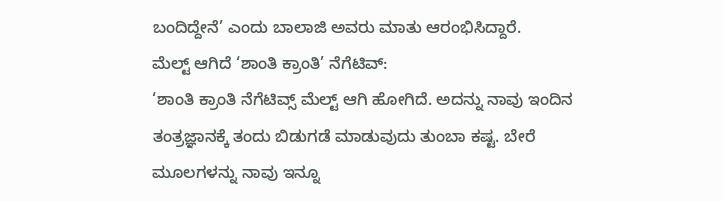ಬಂದಿದ್ದೇನೆ’ ಎಂದು ಬಾಲಾಜಿ ಅವರು ಮಾತು ಆರಂಭಿಸಿದ್ದಾರೆ.
ಮೆಲ್ಟ್ ಆಗಿದೆ ‘ಶಾಂತಿ ಕ್ರಾಂತಿ’ ನೆಗೆಟಿವ್:
‘ಶಾಂತಿ ಕ್ರಾಂತಿ ನೆಗೆಟಿವ್ಸ್ ಮೆಲ್ಟ್ ಆಗಿ ಹೋಗಿದೆ. ಅದನ್ನು ನಾವು ಇಂದಿನ ತಂತ್ರಜ್ಞಾನಕ್ಕೆ ತಂದು ಬಿಡುಗಡೆ ಮಾಡುವುದು ತುಂಬಾ ಕಷ್ಟ. ಬೇರೆ ಮೂಲಗಳನ್ನು ನಾವು ಇನ್ನೂ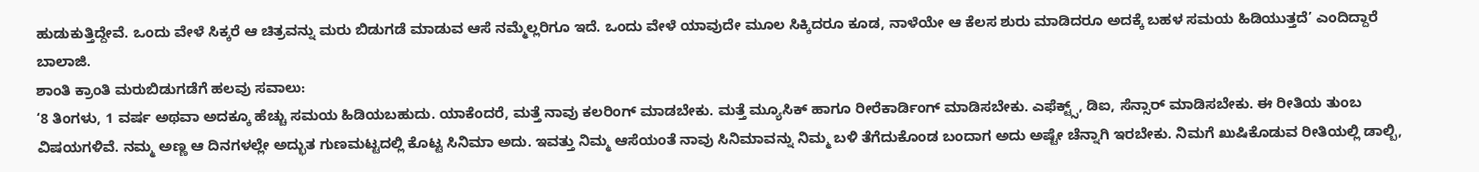ಹುಡುಕುತ್ತಿದ್ದೇವೆ. ಒಂದು ವೇಳೆ ಸಿಕ್ಕರೆ ಆ ಚಿತ್ರವನ್ನು ಮರು ಬಿಡುಗಡೆ ಮಾಡುವ ಆಸೆ ನಮ್ಮೆಲ್ಲರಿಗೂ ಇದೆ. ಒಂದು ವೇಳೆ ಯಾವುದೇ ಮೂಲ ಸಿಕ್ಕಿದರೂ ಕೂಡ, ನಾಳೆಯೇ ಆ ಕೆಲಸ ಶುರು ಮಾಡಿದರೂ ಅದಕ್ಕೆ ಬಹಳ ಸಮಯ ಹಿಡಿಯುತ್ತದೆ’ ಎಂದಿದ್ದಾರೆ ಬಾಲಾಜಿ.
ಶಾಂತಿ ಕ್ರಾಂತಿ ಮರುಬಿಡುಗಡೆಗೆ ಹಲವು ಸವಾಲು:
‘8 ತಿಂಗಳು, 1 ವರ್ಷ ಅಥವಾ ಅದಕ್ಕೂ ಹೆಚ್ಚು ಸಮಯ ಹಿಡಿಯಬಹುದು. ಯಾಕೆಂದರೆ, ಮತ್ತೆ ನಾವು ಕಲರಿಂಗ್ ಮಾಡಬೇಕು. ಮತ್ತೆ ಮ್ಯೂಸಿಕ್ ಹಾಗೂ ರೀರೆಕಾರ್ಡಿಂಗ್ ಮಾಡಿಸಬೇಕು. ಎಫೆಕ್ಟ್ಸ್, ಡಿಐ, ಸೆನ್ಸಾರ್ ಮಾಡಿಸಬೇಕು. ಈ ರೀತಿಯ ತುಂಬ ವಿಷಯಗಳಿವೆ. ನಮ್ಮ ಅಣ್ಣ ಆ ದಿನಗಳಲ್ಲೇ ಅದ್ಭುತ ಗುಣಮಟ್ಟದಲ್ಲಿ ಕೊಟ್ಟ ಸಿನಿಮಾ ಅದು. ಇವತ್ತು ನಿಮ್ಮ ಆಸೆಯಂತೆ ನಾವು ಸಿನಿಮಾವನ್ನು ನಿಮ್ಮ ಬಳಿ ತೆಗೆದುಕೊಂಡ ಬಂದಾಗ ಅದು ಅಷ್ಟೇ ಚೆನ್ನಾಗಿ ಇರಬೇಕು. ನಿಮಗೆ ಖುಷಿಕೊಡುವ ರೀತಿಯಲ್ಲಿ ಡಾಲ್ಬಿ,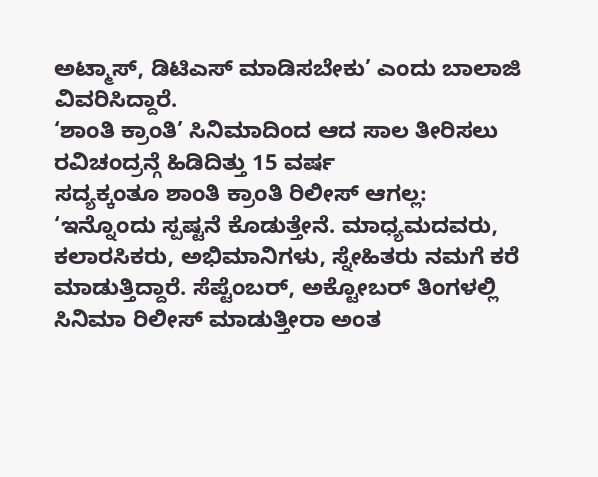ಅಟ್ಮಾಸ್, ಡಿಟಿಎಸ್ ಮಾಡಿಸಬೇಕು’ ಎಂದು ಬಾಲಾಜಿ ವಿವರಿಸಿದ್ದಾರೆ.
‘ಶಾಂತಿ ಕ್ರಾಂತಿ’ ಸಿನಿಮಾದಿಂದ ಆದ ಸಾಲ ತೀರಿಸಲು ರವಿಚಂದ್ರನ್ಗೆ ಹಿಡಿದಿತ್ತು 15 ವರ್ಷ
ಸದ್ಯಕ್ಕಂತೂ ಶಾಂತಿ ಕ್ರಾಂತಿ ರಿಲೀಸ್ ಆಗಲ್ಲ:
‘ಇನ್ನೊಂದು ಸ್ಪಷ್ಟನೆ ಕೊಡುತ್ತೇನೆ. ಮಾಧ್ಯಮದವರು, ಕಲಾರಸಿಕರು, ಅಭಿಮಾನಿಗಳು, ಸ್ನೇಹಿತರು ನಮಗೆ ಕರೆ ಮಾಡುತ್ತಿದ್ದಾರೆ. ಸೆಪ್ಟೆಂಬರ್, ಅಕ್ಟೋಬರ್ ತಿಂಗಳಲ್ಲಿ ಸಿನಿಮಾ ರಿಲೀಸ್ ಮಾಡುತ್ತೀರಾ ಅಂತ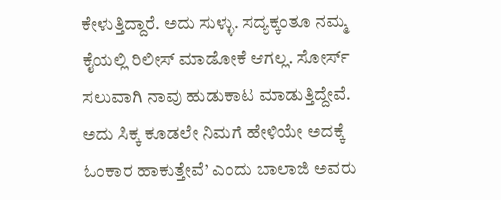ಕೇಳುತ್ತಿದ್ದಾರೆ. ಅದು ಸುಳ್ಳು. ಸದ್ಯಕ್ಕಂತೂ ನಮ್ಮ ಕೈಯಲ್ಲಿ ರಿಲೀಸ್ ಮಾಡೋಕೆ ಆಗಲ್ಲ. ಸೋರ್ಸ್ ಸಲುವಾಗಿ ನಾವು ಹುಡುಕಾಟ ಮಾಡುತ್ತಿದ್ದೇವೆ. ಅದು ಸಿಕ್ಕ ಕೂಡಲೇ ನಿಮಗೆ ಹೇಳಿಯೇ ಅದಕ್ಕೆ ಓಂಕಾರ ಹಾಕುತ್ತೇವೆ’ ಎಂದು ಬಾಲಾಜಿ ಅವರು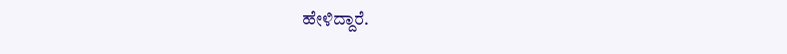ಹೇಳಿದ್ದಾರೆ.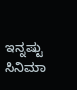ಇನ್ನಷ್ಟು ಸಿನಿಮಾ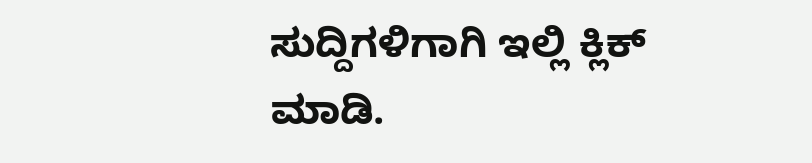ಸುದ್ದಿಗಳಿಗಾಗಿ ಇಲ್ಲಿ ಕ್ಲಿಕ್ ಮಾಡಿ.